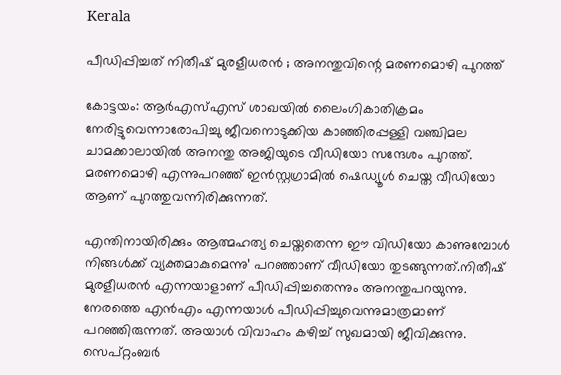Kerala

പീഡിപ്പിച്ചത് നിതീഷ് മുരളീധരൻ ; അനന്തുവിന്റെ മരണമൊഴി പുറത്ത്

കോട്ടയം: ആര്‍എസ്എസ് ശാഖയില്‍ ലൈംഗികാതിക്രമം നേരിട്ടുവെന്നാരോപിച്ചു ജീവനൊടുക്കിയ കാഞ്ഞിരപ്പള്ളി വഞ്ചിമല ചാമക്കാലായില്‍ അനന്തു അജിയുടെ വീഡിയോ സന്ദേശം പുറത്ത്. മരണമൊഴി എന്നുപറഞ്ഞ് ഇന്‍സ്റ്റഗ്രാമില്‍ ഷെഡ്യൂള്‍ ചെയ്ത വീഡിയോ ആണ് പുറത്തുവന്നിരിക്കുന്നത്.

എന്തിനായിരിക്കും ആത്മഹത്യ ചെയ്തതെന്ന ഈ വിഡിയോ കാണുമ്പോള്‍ നിങ്ങള്‍ക്ക് വ്യക്തമാകുമെന്നു’ പറഞ്ഞാണ് വീഡിയോ തുടങ്ങുന്നത്.നിതീഷ് മുരളീധരൻ എന്നയാളാണ് പീഡിപ്പിച്ചതെന്നും അനന്തുപറയുന്നു. നേരത്തെ എന്‍എം എന്നയാള്‍ പീഡിപ്പിച്ചുവെന്നുമാത്രമാണ് പറഞ്ഞിരുന്നത്. അയാള്‍ വിവാഹം കഴിച്ച് സുഖമായി ജീവിക്കുന്നു. സെപ്റ്റംബര്‍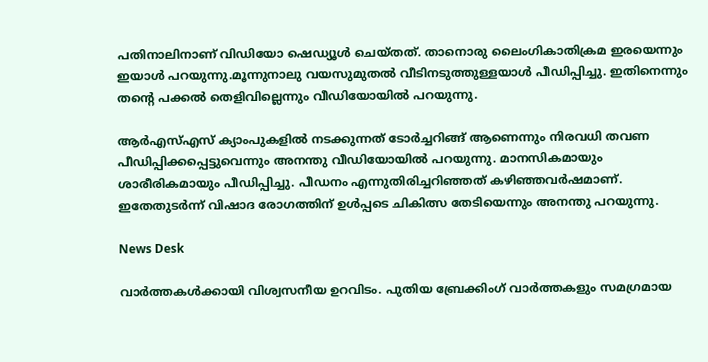പതിനാലിനാണ് വിഡിയോ ഷെഡ്യൂള്‍ ചെയ്തത്. താനൊരു ലൈംഗികാതിക്രമ ഇരയെന്നും ഇയാള്‍ പറയുന്നു.മൂന്നുനാലു വയസുമുതല്‍ വീടിനടുത്തുള്ളയാള്‍ പീഡിപ്പിച്ചു. ഇതിനെന്നും തന്റെ പക്കല്‍ തെളിവില്ലെന്നും വീഡിയോയില്‍ പറയുന്നു.

ആര്‍എസ്എസ് ക്യാംപുകളില്‍ നടക്കുന്നത് ടോര്‍ച്ചറിങ്ങ് ആണെന്നും നിരവധി തവണ പീഡിപ്പിക്കപ്പെട്ടുവെന്നും അനന്തു വീഡിയോയില്‍ പറയുന്നു. മാനസികമായും ശാരീരികമായും പീഡിപ്പിച്ചു. പീഡനം എന്നുതിരിച്ചറിഞ്ഞത് കഴിഞ്ഞവര്‍ഷമാണ്. ഇതേതുടര്‍ന്ന് വിഷാദ രോഗത്തിന് ഉള്‍പ്പടെ ചികിത്സ തേടിയെന്നും അനന്തു പറയുന്നു.

News Desk

വാർത്തകൾക്കായി വിശ്വസനീയ ഉറവിടം. പുതിയ ബ്രേക്കിംഗ് വാർത്തകളും സമഗ്രമായ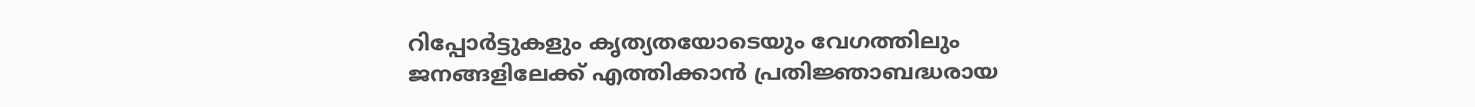റിപ്പോർട്ടുകളും കൃത്യതയോടെയും വേഗത്തിലും ജനങ്ങളിലേക്ക് എത്തിക്കാൻ പ്രതിജ്ഞാബദ്ധരായ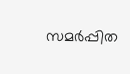സമർപ്പിത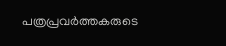പത്രപ്രവർത്തകരുടെ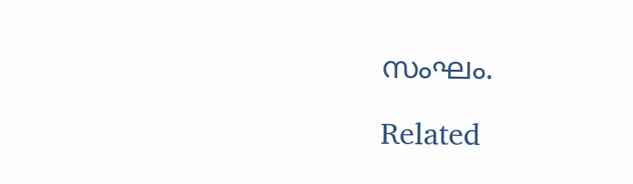സംഘം.

Related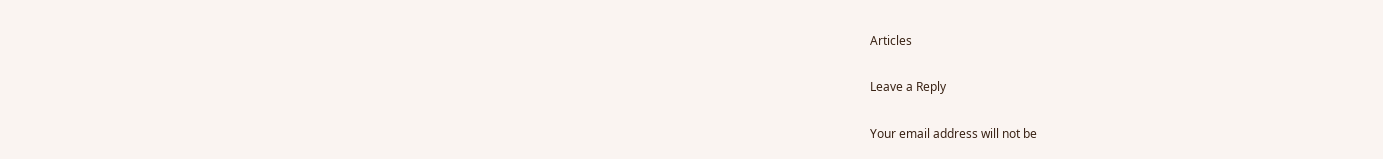Articles

Leave a Reply

Your email address will not be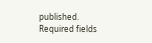published. Required fields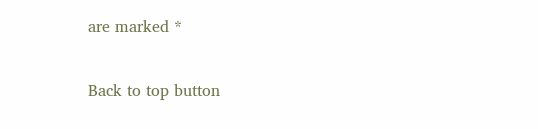are marked *

Back to top button